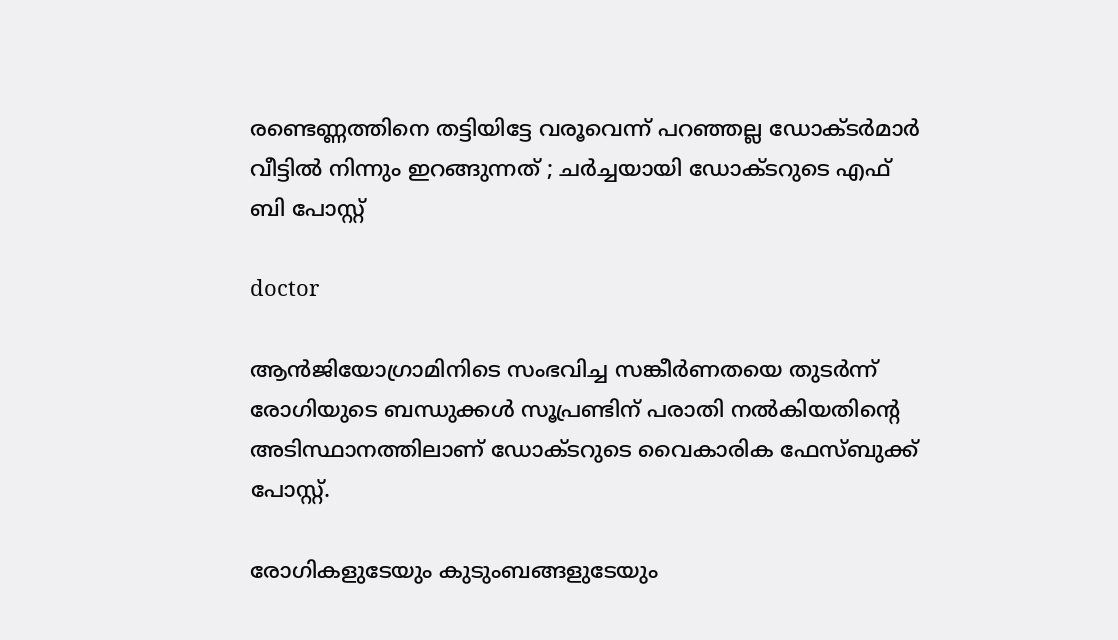രണ്ടെണ്ണത്തിനെ തട്ടിയിട്ടേ വരൂവെന്ന് പറഞ്ഞല്ല ഡോക്ടര്‍മാര്‍ വീട്ടില്‍ നിന്നും ഇറങ്ങുന്നത് ; ചര്‍ച്ചയായി ഡോക്ടറുടെ എഫ് ബി പോസ്റ്റ്

doctor

ആന്‍ജിയോഗ്രാമിനിടെ സംഭവിച്ച സങ്കീര്‍ണതയെ തുടര്‍ന്ന് രോഗിയുടെ ബന്ധുക്കള്‍ സൂപ്രണ്ടിന് പരാതി നല്‍കിയതിന്റെ അടിസ്ഥാനത്തിലാണ് ഡോക്ടറുടെ വൈകാരിക ഫേസ്ബുക്ക് പോസ്റ്റ്.

രോഗികളുടേയും കുടുംബങ്ങളുടേയും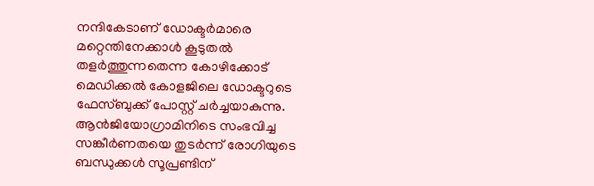നന്ദികേടാണ് ഡോക്ടര്‍മാരെ മറ്റെന്തിനേക്കാള്‍ കൂടുതല്‍ തളര്‍ത്തുന്നതെന്ന കോഴിക്കോട് മെഡിക്കല്‍ കോളജിലെ ഡോക്ടറുടെ ഫേസ്ബുക്ക് പോസ്റ്റ് ചര്‍ച്ചയാകുന്നു. ആന്‍ജിയോഗ്രാമിനിടെ സംഭവിച്ച സങ്കീര്‍ണതയെ തുടര്‍ന്ന് രോഗിയുടെ ബന്ധുക്കള്‍ സൂപ്രണ്ടിന്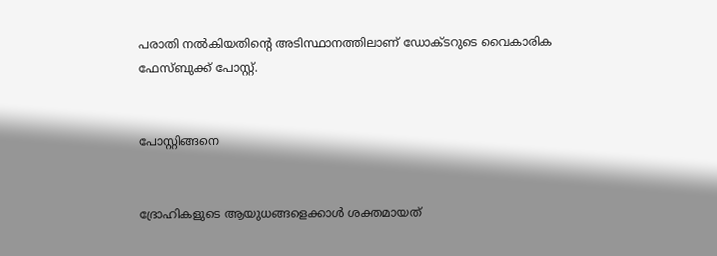പരാതി നല്‍കിയതിന്റെ അടിസ്ഥാനത്തിലാണ് ഡോക്ടറുടെ വൈകാരിക ഫേസ്ബുക്ക് പോസ്റ്റ്.


പോസ്റ്റിങ്ങനെ


ദ്രോഹികളുടെ ആയുധങ്ങളെക്കാള്‍ ശക്തമായത്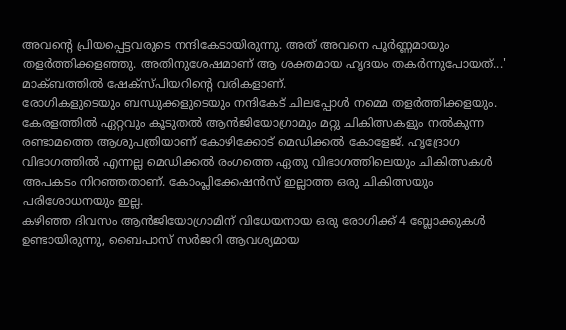അവന്റെ പ്രിയപ്പെട്ടവരുടെ നന്ദികേടായിരുന്നു. അത് അവനെ പൂര്‍ണ്ണമായും തളര്‍ത്തിക്കളഞ്ഞു. അതിനുശേഷമാണ് ആ ശക്തമായ ഹൃദയം തകര്‍ന്നുപോയത്...' മാക്ബത്തില്‍ ഷേക്‌സ്പിയറിന്റെ വരികളാണ്.
രോഗികളുടെയും ബന്ധുക്കളുടെയും നന്ദികേട് ചിലപ്പോള്‍ നമ്മെ തളര്‍ത്തിക്കളയും.
കേരളത്തില്‍ ഏറ്റവും കൂടുതല്‍ ആന്‍ജിയോഗ്രാമും മറ്റു ചികിത്സകളും നല്‍കുന്ന രണ്ടാമത്തെ ആശുപത്രിയാണ് കോഴിക്കോട് മെഡിക്കല്‍ കോളേജ്. ഹൃദ്രോഗ വിഭാഗത്തില്‍ എന്നല്ല മെഡിക്കല്‍ രംഗത്തെ ഏതു വിഭാഗത്തിലെയും ചികിത്സകള്‍ അപകടം നിറഞ്ഞതാണ്. കോംപ്ലിക്കേഷന്‍സ് ഇല്ലാത്ത ഒരു ചികിത്സയും പരിശോധനയും ഇല്ല.
കഴിഞ്ഞ ദിവസം ആന്‍ജിയോഗ്രാമിന് വിധേയനായ ഒരു രോഗിക്ക് 4 ബ്ലോക്കുകള്‍ ഉണ്ടായിരുന്നു, ബൈപാസ് സര്‍ജറി ആവശ്യമായ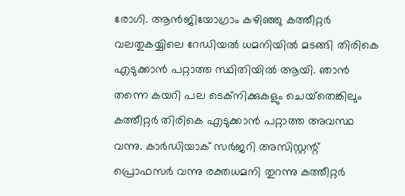രോഗി. ആന്‍ജിയോഗ്രാം കഴിഞ്ഞു കത്തീറ്റര്‍ വലതുകയ്യിലെ റേഡിയല്‍ ധമനിയില്‍ മടങ്ങി തിരികെ എടുക്കാന്‍ പറ്റാത്ത സ്ഥിതിയില്‍ ആയി. ഞാന്‍ തന്നെ കയറി പല ടെക്‌നിക്കുകളും ചെയ്‌തെങ്കിലും കത്തീറ്റര്‍ തിരികെ എടുക്കാന്‍ പറ്റാത്ത അവസ്ഥ വന്നു. കാര്‍ഡിയാക് സര്‍ജറി അസിസ്റ്റന്റ് പ്രൊഫസര്‍ വന്നു രക്തധമനി തുറന്നു കത്തീറ്റര്‍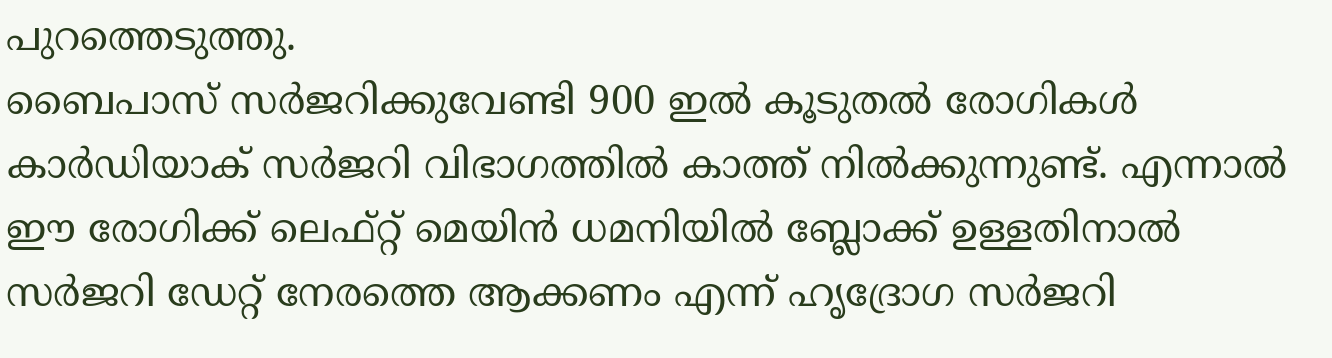പുറത്തെടുത്തു.
ബൈപാസ് സര്‍ജറിക്കുവേണ്ടി 900 ഇല്‍ കൂടുതല്‍ രോഗികള്‍ കാര്‍ഡിയാക് സര്‍ജറി വിഭാഗത്തില്‍ കാത്ത് നില്‍ക്കുന്നുണ്ട്. എന്നാല്‍ ഈ രോഗിക്ക് ലെഫ്റ്റ് മെയിന്‍ ധമനിയില്‍ ബ്ലോക്ക് ഉള്ളതിനാല്‍ സര്‍ജറി ഡേറ്റ് നേരത്തെ ആക്കണം എന്ന് ഹൃദ്രോഗ സര്‍ജറി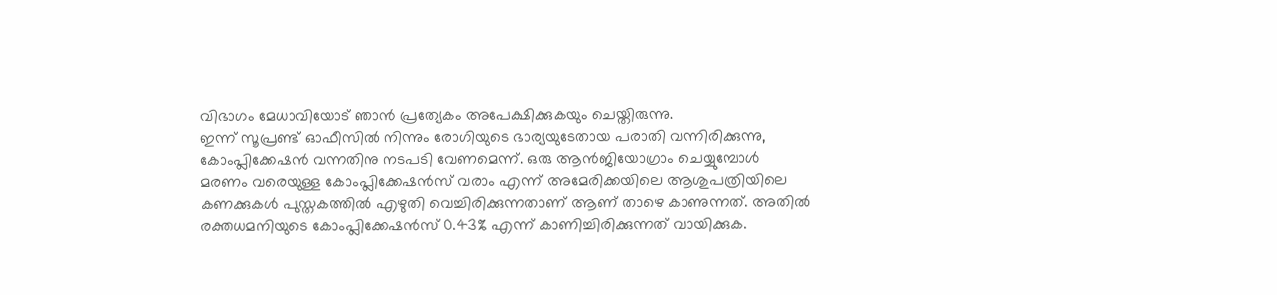വിഭാഗം മേധാവിയോട് ഞാന്‍ പ്രത്യേകം അപേക്ഷിക്കുകയും ചെയ്തിരുന്നു.
ഇന്ന് സൂപ്രണ്ട് ഓഫീസില്‍ നിന്നും രോഗിയുടെ ഭാര്യയുടേതായ പരാതി വന്നിരിക്കുന്നു, കോംപ്ലിക്കേഷന്‍ വന്നതിനു നടപടി വേണമെന്ന്. ഒരു ആന്‍ജിയോഗ്രാം ചെയ്യുമ്പോള്‍ മരണം വരെയുള്ള കോംപ്ലിക്കേഷന്‍സ് വരാം എന്ന് അമേരിക്കയിലെ ആശുപത്രിയിലെ കണക്കുകള്‍ പുസ്തകത്തില്‍ എഴുതി വെച്ചിരിക്കുന്നതാണ് ആണ് താഴെ കാണുന്നത്. അതില്‍ രക്തധമനിയുടെ കോംപ്ലിക്കേഷന്‍സ് 0.43% എന്ന് കാണിച്ചിരിക്കുന്നത് വായിക്കുക.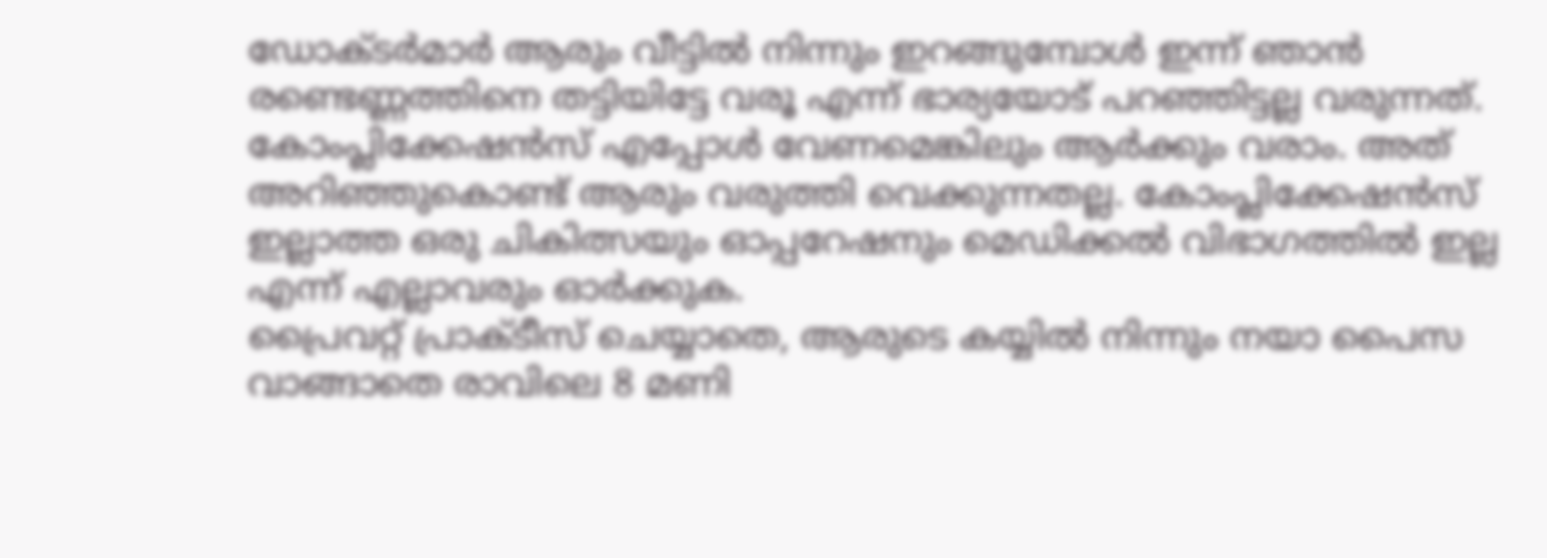ഡോക്ടര്‍മാര്‍ ആരും വീട്ടില്‍ നിന്നും ഇറങ്ങുമ്പോള്‍ ഇന്ന് ഞാന്‍ രണ്ടെണ്ണത്തിനെ തട്ടിയിട്ടേ വരൂ എന്ന് ഭാര്യയോട് പറഞ്ഞിട്ടല്ല വരുന്നത്. കോംപ്ലിക്കേഷന്‍സ് എപ്പോള്‍ വേണമെങ്കിലും ആര്‍ക്കും വരാം. അത് അറിഞ്ഞുകൊണ്ട് ആരും വരുത്തി വെക്കുന്നതല്ല. കോംപ്ലിക്കേഷന്‍സ് ഇല്ലാത്ത ഒരു ചികിത്സയും ഓപ്പറേഷനും മെഡിക്കല്‍ വിഭാഗത്തില്‍ ഇല്ല എന്ന് എല്ലാവരും ഓര്‍ക്കുക.
പ്രൈവറ്റ് പ്രാക്ടീസ് ചെയ്യാതെ, ആരുടെ കയ്യില്‍ നിന്നും നയാ പൈസ വാങ്ങാതെ രാവിലെ 8 മണി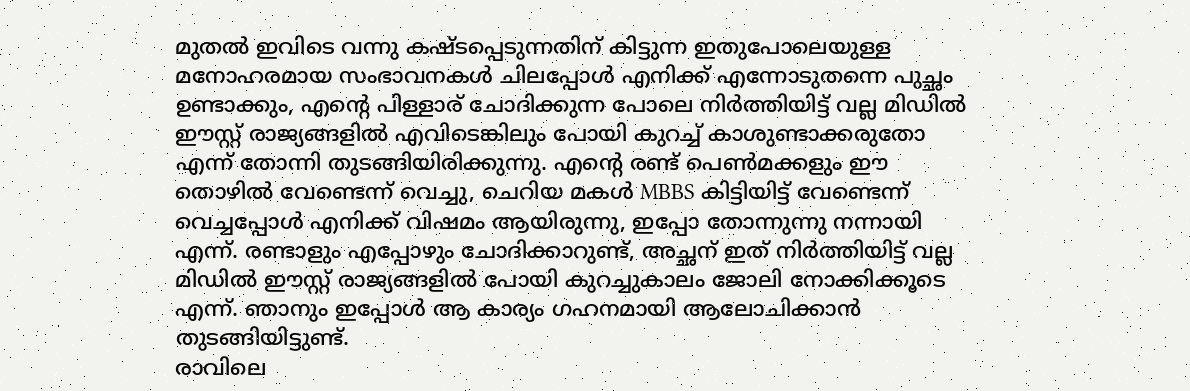മുതല്‍ ഇവിടെ വന്നു കഷ്ടപ്പെടുന്നതിന് കിട്ടുന്ന ഇതുപോലെയുള്ള മനോഹരമായ സംഭാവനകള്‍ ചിലപ്പോള്‍ എനിക്ക് എന്നോടുതന്നെ പുച്ഛം ഉണ്ടാക്കും, എന്റെ പിള്ളാര് ചോദിക്കുന്ന പോലെ നിര്‍ത്തിയിട്ട് വല്ല മിഡില്‍ ഈസ്റ്റ് രാജ്യങ്ങളില്‍ എവിടെങ്കിലും പോയി കുറച്ച് കാശുണ്ടാക്കരുതോ എന്ന് തോന്നി തുടങ്ങിയിരിക്കുന്നു. എന്റെ രണ്ട് പെണ്‍മക്കളും ഈ തൊഴില്‍ വേണ്ടെന്ന് വെച്ചു, ചെറിയ മകള്‍ MBBS കിട്ടിയിട്ട് വേണ്ടെന്ന് വെച്ചപ്പോള്‍ എനിക്ക് വിഷമം ആയിരുന്നു, ഇപ്പോ തോന്നുന്നു നന്നായി എന്ന്. രണ്ടാളും എപ്പോഴും ചോദിക്കാറുണ്ട്, അച്ഛന് ഇത് നിര്‍ത്തിയിട്ട് വല്ല മിഡില്‍ ഈസ്റ്റ് രാജ്യങ്ങളില്‍ പോയി കുറച്ചുകാലം ജോലി നോക്കിക്കൂടെ എന്ന്. ഞാനും ഇപ്പോള്‍ ആ കാര്യം ഗഹനമായി ആലോചിക്കാന്‍ തുടങ്ങിയിട്ടുണ്ട്.
രാവിലെ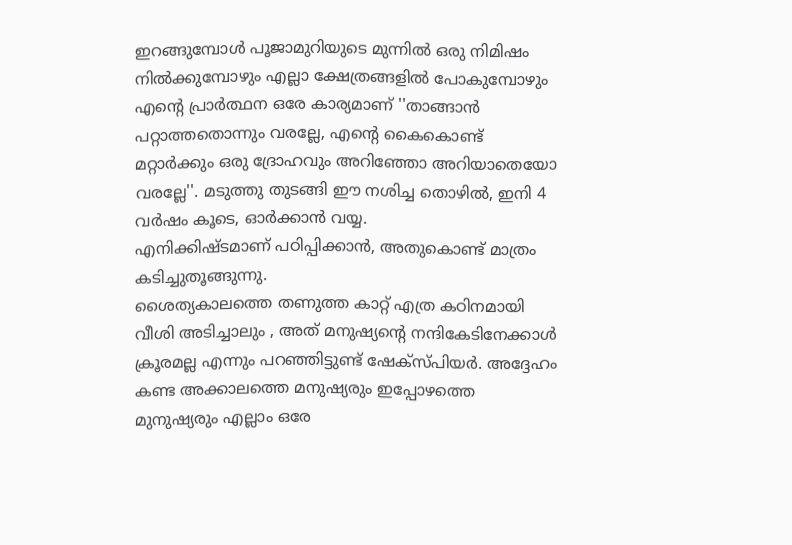ഇറങ്ങുമ്പോള്‍ പൂജാമുറിയുടെ മുന്നില്‍ ഒരു നിമിഷം നില്‍ക്കുമ്പോഴും എല്ലാ ക്ഷേത്രങ്ങളില്‍ പോകുമ്പോഴും എന്റെ പ്രാര്‍ത്ഥന ഒരേ കാര്യമാണ് ''താങ്ങാന്‍ പറ്റാത്തതൊന്നും വരല്ലേ, എന്റെ കൈകൊണ്ട് മറ്റാര്‍ക്കും ഒരു ദ്രോഹവും അറിഞ്ഞോ അറിയാതെയോ വരല്ലേ''. മടുത്തു തുടങ്ങി ഈ നശിച്ച തൊഴില്‍, ഇനി 4 വര്‍ഷം കൂടെ, ഓര്‍ക്കാന്‍ വയ്യ.
എനിക്കിഷ്ടമാണ് പഠിപ്പിക്കാന്‍, അതുകൊണ്ട് മാത്രം കടിച്ചുതൂങ്ങുന്നു.
ശൈത്യകാലത്തെ തണുത്ത കാറ്റ് എത്ര കഠിനമായി വീശി അടിച്ചാലും , അത് മനുഷ്യന്റെ നന്ദികേടിനേക്കാള്‍ ക്രൂരമല്ല എന്നും പറഞ്ഞിട്ടുണ്ട് ഷേക്‌സ്പിയര്‍. അദ്ദേഹം കണ്ട അക്കാലത്തെ മനുഷ്യരും ഇപ്പോഴത്തെ മുനുഷ്യരും എല്ലാം ഒരേ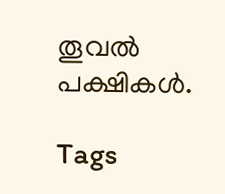തൂവല്‍ പക്ഷികള്‍.

Tags